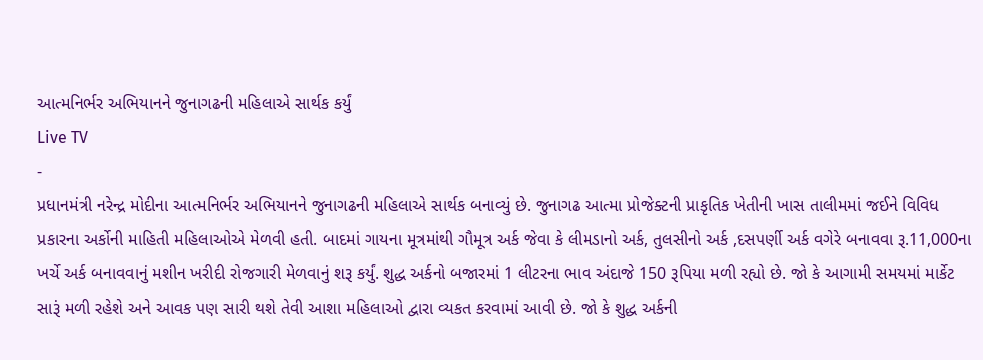આત્મનિર્ભર અભિયાનને જુનાગઢની મહિલાએ સાર્થક કર્યું
Live TV
-
પ્રધાનમંત્રી નરેન્દ્ર મોદીના આત્મનિર્ભર અભિયાનને જુનાગઢની મહિલાએ સાર્થક બનાવ્યું છે. જુનાગઢ આત્મા પ્રોજેક્ટની પ્રાકૃતિક ખેતીની ખાસ તાલીમમાં જઈને વિવિધ પ્રકારના અર્કોની માહિતી મહિલાઓએ મેળવી હતી. બાદમાં ગાયના મૂત્રમાંથી ગૌમૂત્ર અર્ક જેવા કે લીમડાનો અર્ક, તુલસીનો અર્ક ,દસપર્ણી અર્ક વગેરે બનાવવા રૂ.11,000ના ખર્ચે અર્ક બનાવવાનું મશીન ખરીદી રોજગારી મેળવાનું શરૂ કર્યું. શુદ્ધ અર્કનો બજારમાં 1 લીટરના ભાવ અંદાજે 150 રૂપિયા મળી રહ્યો છે. જો કે આગામી સમયમાં માર્કેટ સારૂં મળી રહેશે અને આવક પણ સારી થશે તેવી આશા મહિલાઓ દ્વારા વ્યકત કરવામાં આવી છે. જો કે શુદ્ધ અર્કની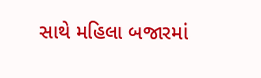સાથે મહિલા બજારમાં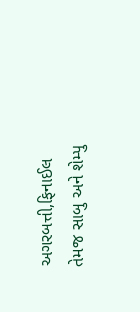અગરબત્તી,ફિનાઈલ તેમજ સાબુ અને શેમ્પુ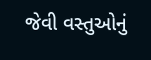જેવી વસ્તુઓનું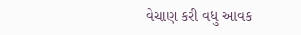વેચાણ કરી વધુ આવક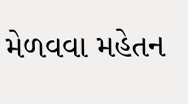મેળવવા મહેતન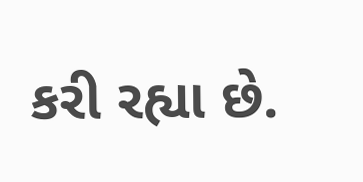કરી રહ્યા છે.